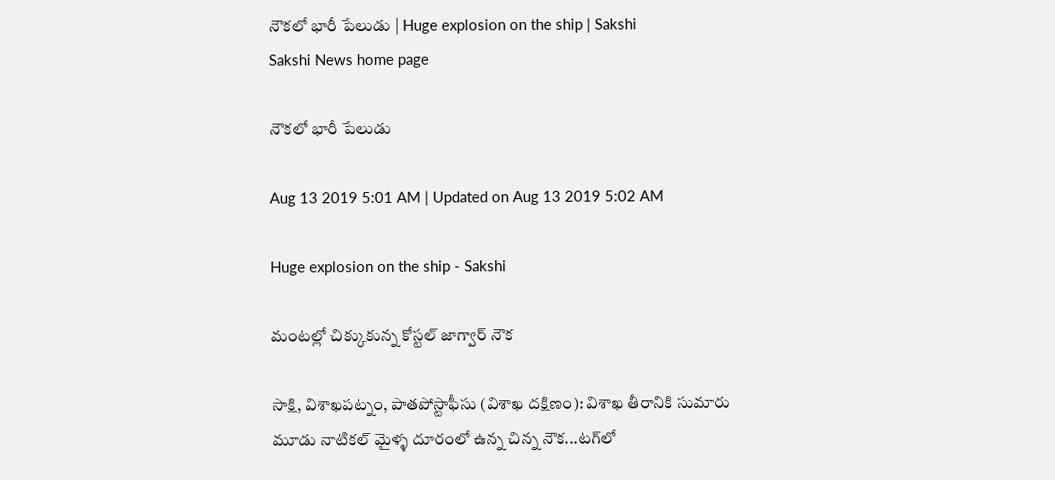నౌకలో భారీ పేలుడు | Huge explosion on the ship | Sakshi
Sakshi News home page

నౌకలో భారీ పేలుడు

Aug 13 2019 5:01 AM | Updated on Aug 13 2019 5:02 AM

Huge explosion on the ship - Sakshi

మంటల్లో చిక్కుకున్న కోస్టల్‌ జాగ్వార్‌ నౌక

సాక్షి, విశాఖపట్నం, పాతపోస్టాఫీసు (విశాఖ దక్షిణం): విశాఖ తీరానికి సుమారు మూడు నాటికల్‌ మైళ్ళ దూరంలో ఉన్న చిన్న నౌక...టగ్‌లో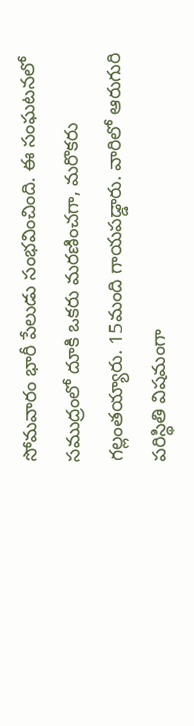సోమవారం భారీ పేలుడు సంభవించింది. ఈ సంఘటనలో సముద్రంలో దూకి ఒకరు మరణించగా, మరొకరు గల్లంతయ్యారు. 15మంది గాయపడ్డారు. వారిలో ఆరుగురి పరిస్థితి విషమంగా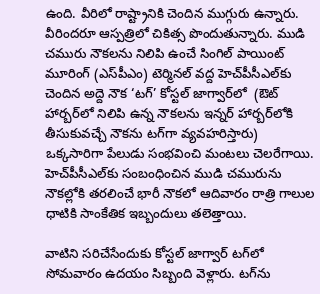ఉంది. వీరిలో రాష్ట్రానికి చెందిన ముగ్గురు ఉన్నారు. వీరిందరూ ఆస్పత్రిలో చికిత్స పొందుతున్నారు. ముడి చమురు నౌకలను నిలిపి ఉంచే సింగిల్‌ పాయింట్‌ మూరింగ్‌ (ఎస్‌పీఎం) టెర్మినల్‌ వద్ద హెచ్‌పీసీఎల్‌కు చెందిన అద్దె నౌక ‘టగ్‌’ కోస్టల్‌ జాగ్వార్‌లో  (ఔట్‌ హార్బర్‌లో నిలిపి ఉన్న నౌకలను ఇన్నర్‌ హార్బర్‌లోకి తీసుకువచ్చే నౌకను టగ్‌గా వ్యవహరిస్తారు) ఒక్కసారిగా పేలుడు సంభవించి మంటలు చెలరేగాయి. హెచ్‌పీసీఎల్‌కు సంబంధించిన ముడి చమురును నౌకల్లోకి తరలించే భారీ నౌకలో ఆదివారం రాత్రి గాలుల ధాటికి సాంకేతిక ఇబ్బందులు తలెత్తాయి.

వాటిని సరిచేసేందుకు కోస్టల్‌ జాగ్వార్‌ టగ్‌లో సోమవారం ఉదయం సిబ్బంది వెళ్లారు. టగ్‌ను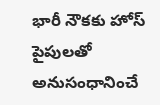భారీ నౌకకు హోస్‌ పైపులతో అనుసంధానించే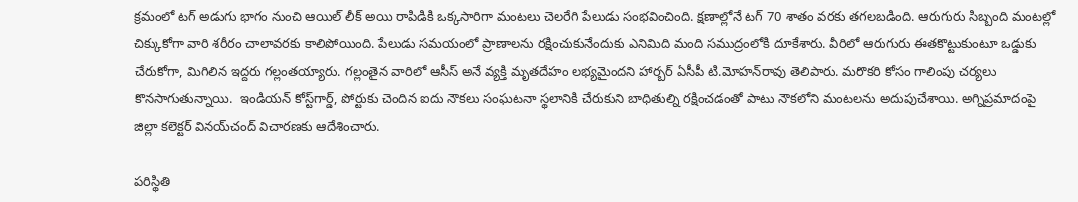క్రమంలో టగ్‌ అడుగు భాగం నుంచి ఆయిల్‌ లీక్‌ అయి రాపిడికి ఒక్కసారిగా మంటలు చెలరేగి పేలుడు సంభవించింది. క్షణాల్లోనే టగ్‌ 70 శాతం వరకు తగలబడింది. ఆరుగురు సిబ్బంది మంటల్లో చిక్కుకోగా వారి శరీరం చాలావరకు కాలిపోయింది. పేలుడు సమయంలో ప్రాణాలను రక్షించుకునేందుకు ఎనిమిది మంది సముద్రంలోకి దూకేశారు. వీరిలో ఆరుగురు ఈతకొట్టుకుంటూ ఒడ్డుకు చేరుకోగా, మిగిలిన ఇద్దరు గల్లంతయ్యారు. గల్లంతైన వారిలో ఆసీస్‌ అనే వ్యక్తి మృతదేహం లభ్యమైందని హార్బర్‌ ఏసీపీ టి.మోహన్‌రావు తెలిపారు. మరొకరి కోసం గాలింపు చర్యలు కొనసాగుతున్నాయి.  ఇండియన్‌ కోస్ట్‌గార్డ్, పోర్టుకు చెందిన ఐదు నౌకలు సంఘటనా స్థలానికి చేరుకుని బాధితుల్ని రక్షించడంతో పాటు నౌకలోని మంటలను అదుపుచేశాయి. అగ్నిప్రమాదంపై జిల్లా కలెక్టర్‌ వినయ్‌చంద్‌ విచారణకు ఆదేశించారు.

పరిస్థితి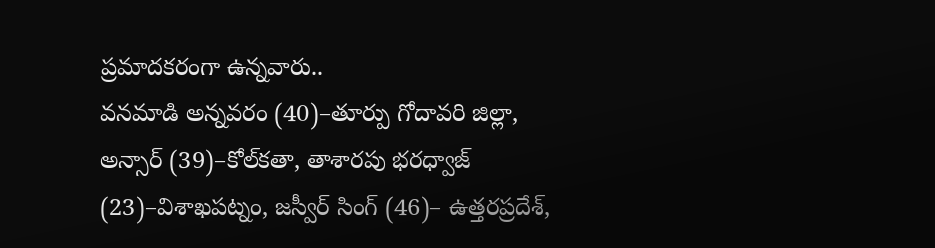ప్రమాదకరంగా ఉన్నవారు..
వనమాడి అన్నవరం (40)–తూర్పు గోదావరి జిల్లా, అన్సార్‌ (39)–కోల్‌కతా, తాశారపు భరధ్వాజ్‌ (23)–విశాఖపట్నం, జస్వీర్‌ సింగ్‌ (46)– ఉత్తరప్రదేశ్,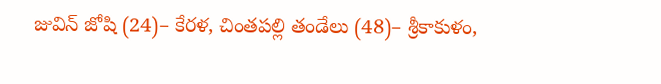జువిన్‌ జోషి (24)– కేరళ, చింతపల్లి తండేలు (48)– శ్రీకాకుళం,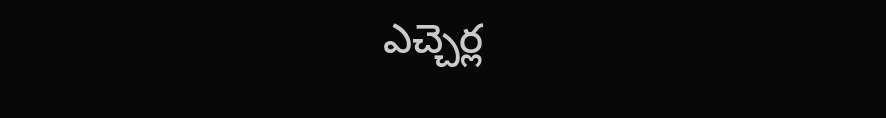ఎచ్చెర్ల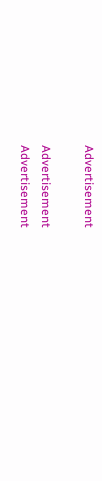Advertisement

Advertisement
Advertisement